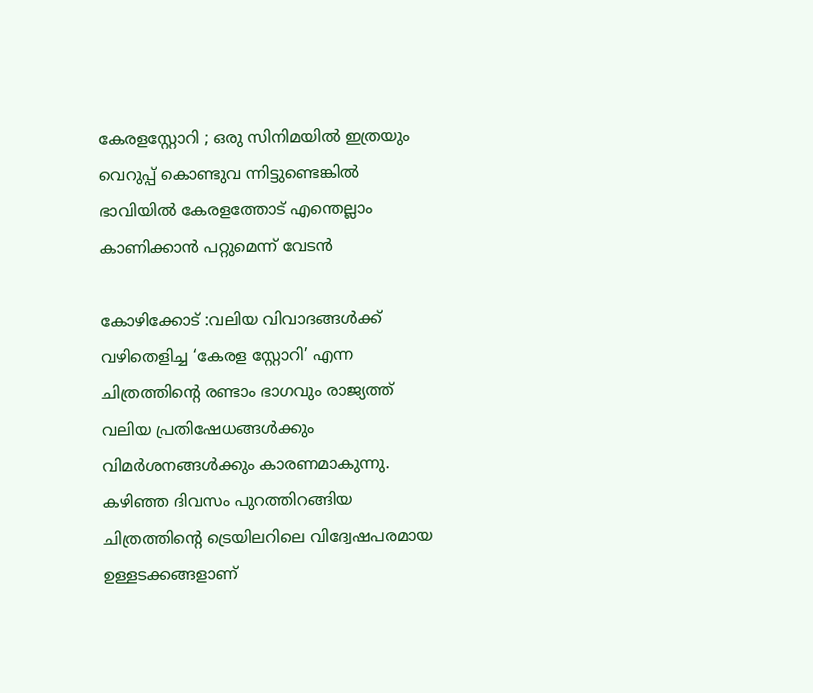കേരളസ്റ്റോറി ; ഒരു സിനിമയിൽ ഇത്രയും വെറുപ്പ് കൊണ്ടുവ ന്നിട്ടുണ്ടെങ്കിൽ ഭാവിയിൽ കേരളത്തോട് എന്തെല്ലാം കാണിക്കാൻ പറ്റുമെന്ന് വേടൻ

കോഴിക്കോട് :വലിയ വിവാദങ്ങൾക്ക് വഴിതെളിച്ച ‘കേരള സ്റ്റോറി’ എന്ന ചിത്രത്തിന്റെ രണ്ടാം ഭാഗവും രാജ്യത്ത് വലിയ പ്രതിഷേധങ്ങൾക്കും വിമർശനങ്ങൾക്കും കാരണമാകുന്നു. കഴിഞ്ഞ ദിവസം പുറത്തിറങ്ങിയ ചിത്രത്തിന്റെ ട്രെയിലറിലെ വിദ്വേഷപരമായ ഉള്ളടക്കങ്ങളാണ്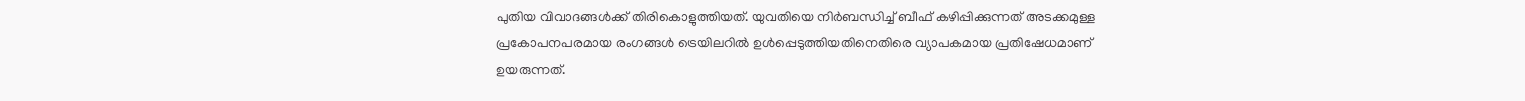പുതിയ വിവാദങ്ങൾക്ക് തിരികൊളുത്തിയത്. യുവതിയെ നിർബന്ധിച്ച് ബീഫ് കഴിപ്പിക്കുന്നത് അടക്കമുള്ള പ്രകോപനപരമായ രംഗങ്ങൾ ട്രെയിലറിൽ ഉൾപ്പെടുത്തിയതിനെതിരെ വ്യാപകമായ പ്രതിഷേധമാണ് ഉയരുന്നത്.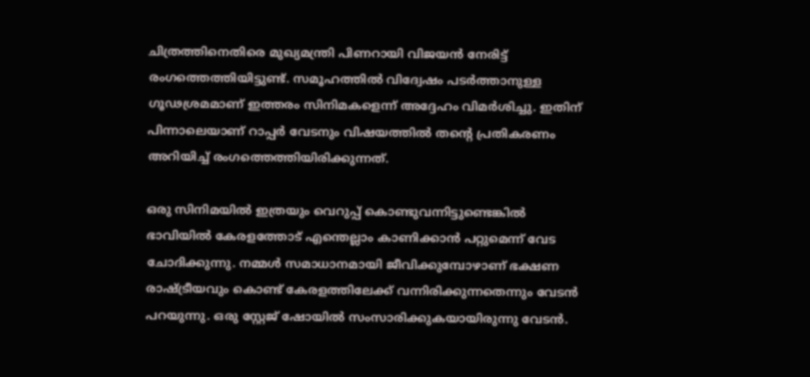ചിത്രത്തിനെതിരെ മുഖ്യമന്ത്രി പിണറായി വിജയൻ നേരിട്ട് രംഗത്തെത്തിയിട്ടുണ്ട്. സമൂഹത്തിൽ വിദ്വേഷം പടർത്താനുള്ള ഗൂഢശ്രമമാണ് ഇത്തരം സിനിമകളെന്ന് അദ്ദേഹം വിമർശിച്ചു. ഇതിന് പിന്നാലെയാണ് റാപ്പർ വേടനും വിഷയത്തിൽ തന്റെ പ്രതികരണം അറിയിച്ച് രംഗത്തെത്തിയിരിക്കുന്നത്.

ഒരു സിനിമയിൽ ഇത്രയും വെറുപ്പ് കൊണ്ടുവന്നിട്ടുണ്ടെങ്കിൽ ഭാവിയിൽ കേരളത്തോട് എന്തെല്ലാം കാണിക്കാൻ പറ്റുമെന്ന് വേട ചോദിക്കുന്നു. നമ്മള്‍ സമാധാനമായി ജീവിക്കുമ്പോഴാണ് ഭക്ഷണ രാഷ്ട്രീയവും കൊണ്ട് കേരളത്തിലേക്ക് വന്നിരിക്കുന്നതെന്നും വേടൻ പറയുന്നു. ഒരു സ്റ്റേജ് ഷോയിൽ സംസാരിക്കുകയായിരുന്നു വേടൻ.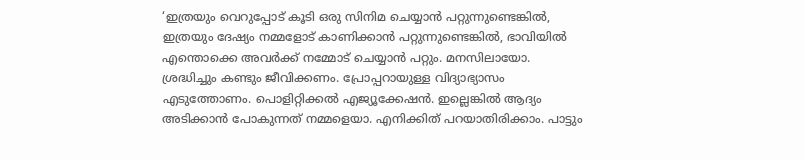‘ഇത്രയും വെറുപ്പോട് കൂടി ഒരു സിനിമ ചെയ്യാന്‍ പറ്റുന്നുണ്ടെങ്കില്‍, ഇത്രയും ദേഷ്യം നമ്മളോട് കാണിക്കാന്‍ പറ്റുന്നുണ്ടെങ്കില്‍, ഭാവിയില്‍ എന്തൊക്കെ അവര്‍ക്ക് നമ്മോട് ചെയ്യാന്‍ പറ്റും. മനസിലായോ. ശ്രദ്ധിച്ചും കണ്ടും ജീവിക്കണം. പ്രോപ്പറായുള്ള വിദ്യാഭ്യാസം എടുത്തോണം. പൊളിറ്റിക്കല്‍ എജ്യൂക്കേഷന്‍. ഇല്ലെങ്കില്‍ ആദ്യം അടിക്കാന്‍ പോകുന്നത് നമ്മളെയാ. എനിക്കിത് പറയാതിരിക്കാം. പാട്ടും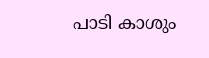പാടി കാശും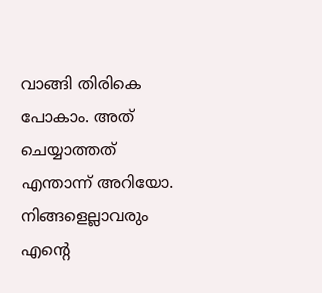വാങ്ങി തിരികെ പോകാം. അത് ചെയ്യാത്തത് എന്താന്ന് അറിയോ. നിങ്ങളെല്ലാവരും എന്‍റെ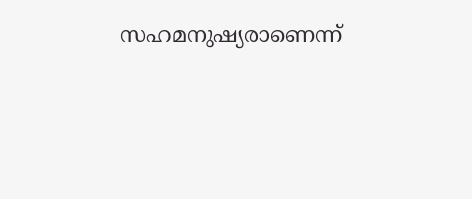സഹമനുഷ്യരാണെന്ന്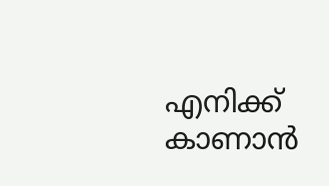എനിക്ക് കാണാന്‍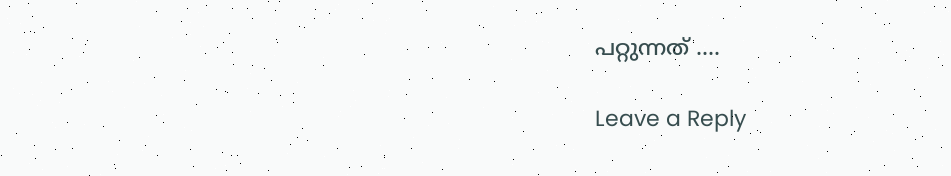പറ്റുന്നത് ….

Leave a Reply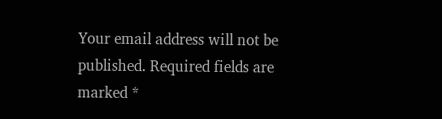Your email address will not be published. Required fields are marked *